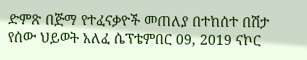ድምጽ በጅማ የተፈናቃዮች መጠለያ በተከሰተ በሽታ የሰው ህይወት አለፈ ሴፕቴምበር 09, 2019 ናኮር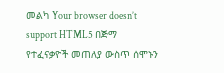መልካ Your browser doesn’t support HTML5 በጅማ የተፈናቃዮች መጠለያ ውስጥ ሰሞኑን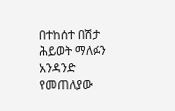በተከሰተ በሽታ ሕይወት ማለፉን አንዳንድ የመጠለያው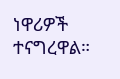ነዋሪዎች ተናግረዋል።